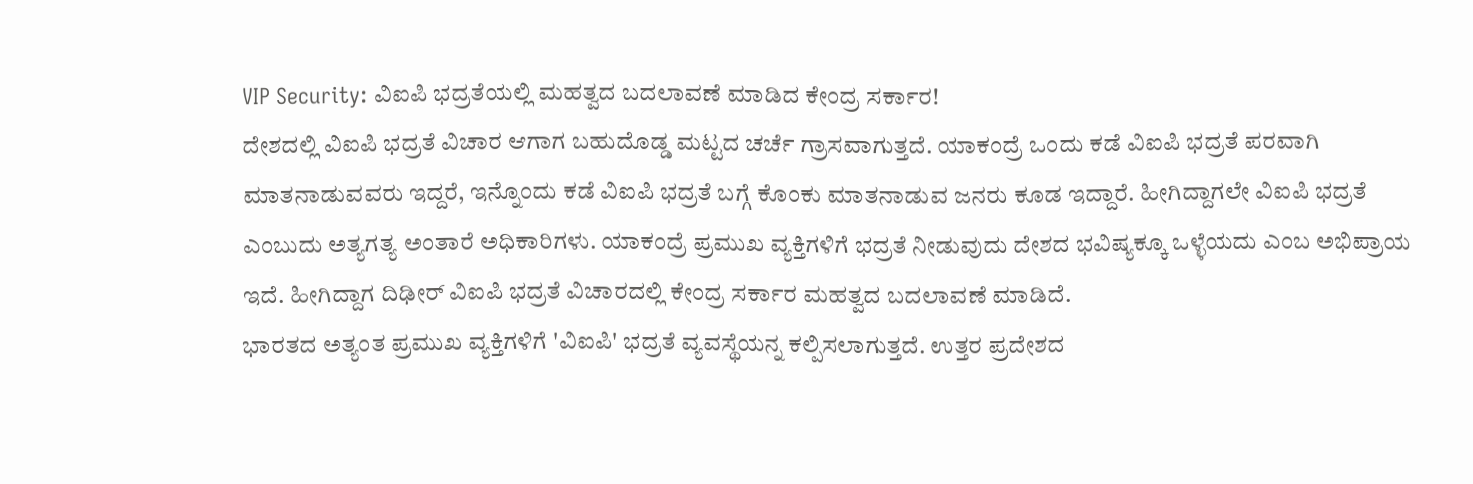VIP Security: ವಿಐಪಿ ಭದ್ರತೆಯಲ್ಲಿ ಮಹತ್ವದ ಬದಲಾವಣೆ ಮಾಡಿದ ಕೇಂದ್ರ ಸರ್ಕಾರ!
ದೇಶದಲ್ಲಿ ವಿಐಪಿ ಭದ್ರತೆ ವಿಚಾರ ಆಗಾಗ ಬಹುದೊಡ್ಡ ಮಟ್ಟದ ಚರ್ಚೆ ಗ್ರಾಸವಾಗುತ್ತದೆ. ಯಾಕಂದ್ರೆ ಒಂದು ಕಡೆ ವಿಐಪಿ ಭದ್ರತೆ ಪರವಾಗಿ ಮಾತನಾಡುವವರು ಇದ್ದರೆ, ಇನ್ನೊಂದು ಕಡೆ ವಿಐಪಿ ಭದ್ರತೆ ಬಗ್ಗೆ ಕೊಂಕು ಮಾತನಾಡುವ ಜನರು ಕೂಡ ಇದ್ದಾರೆ. ಹೀಗಿದ್ದಾಗಲೇ ವಿಐಪಿ ಭದ್ರತೆ ಎಂಬುದು ಅತ್ಯಗತ್ಯ ಅಂತಾರೆ ಅಧಿಕಾರಿಗಳು. ಯಾಕಂದ್ರೆ ಪ್ರಮುಖ ವ್ಯಕ್ತಿಗಳಿಗೆ ಭದ್ರತೆ ನೀಡುವುದು ದೇಶದ ಭವಿಷ್ಯಕ್ಕೂ ಒಳ್ಳೆಯದು ಎಂಬ ಅಭಿಪ್ರಾಯ ಇದೆ. ಹೀಗಿದ್ದಾಗ ದಿಢೀರ್ ವಿಐಪಿ ಭದ್ರತೆ ವಿಚಾರದಲ್ಲಿ ಕೇಂದ್ರ ಸರ್ಕಾರ ಮಹತ್ವದ ಬದಲಾವಣೆ ಮಾಡಿದೆ.
ಭಾರತದ ಅತ್ಯಂತ ಪ್ರಮುಖ ವ್ಯಕ್ತಿಗಳಿಗೆ 'ವಿಐಪಿ' ಭದ್ರತೆ ವ್ಯವಸ್ಥೆಯನ್ನ ಕಲ್ಪಿಸಲಾಗುತ್ತದೆ. ಉತ್ತರ ಪ್ರದೇಶದ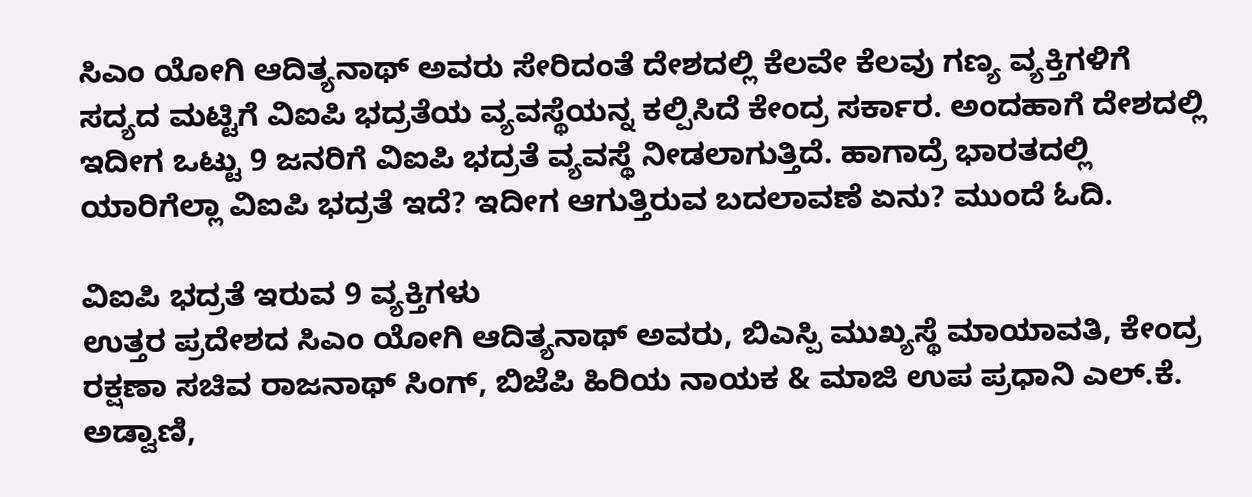ಸಿಎಂ ಯೋಗಿ ಆದಿತ್ಯನಾಥ್ ಅವರು ಸೇರಿದಂತೆ ದೇಶದಲ್ಲಿ ಕೆಲವೇ ಕೆಲವು ಗಣ್ಯ ವ್ಯಕ್ತಿಗಳಿಗೆ ಸದ್ಯದ ಮಟ್ಟಿಗೆ ವಿಐಪಿ ಭದ್ರತೆಯ ವ್ಯವಸ್ಥೆಯನ್ನ ಕಲ್ಪಿಸಿದೆ ಕೇಂದ್ರ ಸರ್ಕಾರ. ಅಂದಹಾಗೆ ದೇಶದಲ್ಲಿ ಇದೀಗ ಒಟ್ಟು 9 ಜನರಿಗೆ ವಿಐಪಿ ಭದ್ರತೆ ವ್ಯವಸ್ಥೆ ನೀಡಲಾಗುತ್ತಿದೆ. ಹಾಗಾದ್ರೆ ಭಾರತದಲ್ಲಿ ಯಾರಿಗೆಲ್ಲಾ ವಿಐಪಿ ಭದ್ರತೆ ಇದೆ? ಇದೀಗ ಆಗುತ್ತಿರುವ ಬದಲಾವಣೆ ಏನು? ಮುಂದೆ ಓದಿ.

ವಿಐಪಿ ಭದ್ರತೆ ಇರುವ 9 ವ್ಯಕ್ತಿಗಳು
ಉತ್ತರ ಪ್ರದೇಶದ ಸಿಎಂ ಯೋಗಿ ಆದಿತ್ಯನಾಥ್ ಅವರು, ಬಿಎಸ್ಪಿ ಮುಖ್ಯಸ್ಥೆ ಮಾಯಾವತಿ, ಕೇಂದ್ರ ರಕ್ಷಣಾ ಸಚಿವ ರಾಜನಾಥ್ ಸಿಂಗ್, ಬಿಜೆಪಿ ಹಿರಿಯ ನಾಯಕ & ಮಾಜಿ ಉಪ ಪ್ರಧಾನಿ ಎಲ್.ಕೆ. ಅಡ್ವಾಣಿ,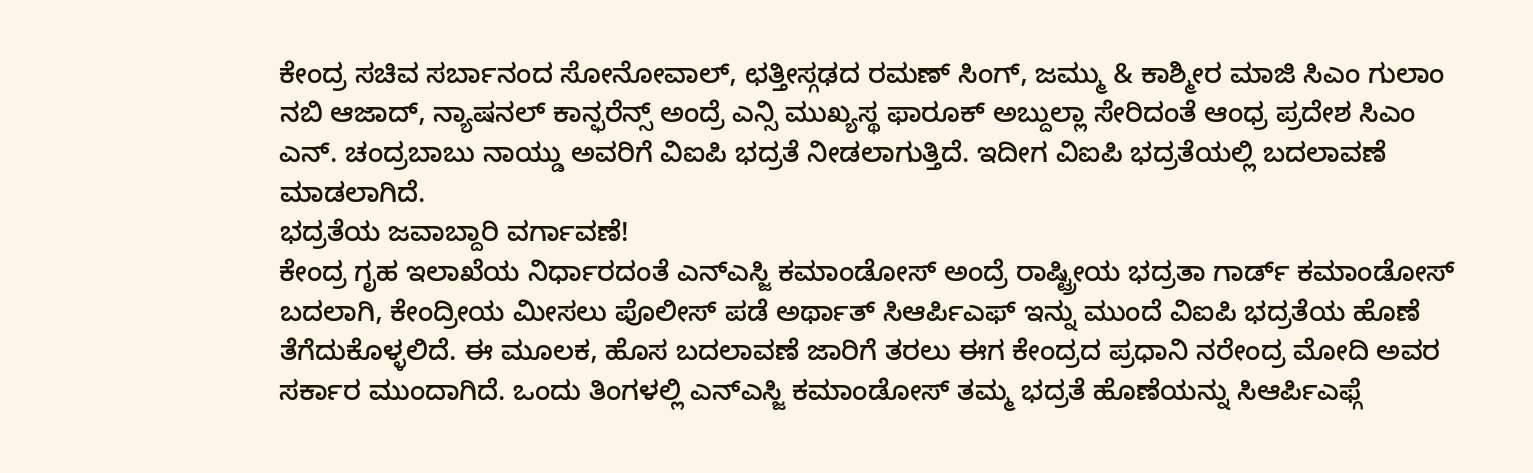ಕೇಂದ್ರ ಸಚಿವ ಸರ್ಬಾನಂದ ಸೋನೋವಾಲ್, ಛತ್ತೀಸ್ಗಢದ ರಮಣ್ ಸಿಂಗ್, ಜಮ್ಮು & ಕಾಶ್ಮೀರ ಮಾಜಿ ಸಿಎಂ ಗುಲಾಂ ನಬಿ ಆಜಾದ್, ನ್ಯಾಷನಲ್ ಕಾನ್ಫರೆನ್ಸ್ ಅಂದ್ರೆ ಎನ್ಸಿ ಮುಖ್ಯಸ್ಥ ಫಾರೂಕ್ ಅಬ್ದುಲ್ಲಾ ಸೇರಿದಂತೆ ಆಂಧ್ರ ಪ್ರದೇಶ ಸಿಎಂ ಎನ್. ಚಂದ್ರಬಾಬು ನಾಯ್ಡು ಅವರಿಗೆ ವಿಐಪಿ ಭದ್ರತೆ ನೀಡಲಾಗುತ್ತಿದೆ. ಇದೀಗ ವಿಐಪಿ ಭದ್ರತೆಯಲ್ಲಿ ಬದಲಾವಣೆ ಮಾಡಲಾಗಿದೆ.
ಭದ್ರತೆಯ ಜವಾಬ್ದಾರಿ ವರ್ಗಾವಣೆ!
ಕೇಂದ್ರ ಗೃಹ ಇಲಾಖೆಯ ನಿರ್ಧಾರದಂತೆ ಎನ್ಎಸ್ಜಿ ಕಮಾಂಡೋಸ್ ಅಂದ್ರೆ ರಾಷ್ಟ್ರೀಯ ಭದ್ರತಾ ಗಾರ್ಡ್ ಕಮಾಂಡೋಸ್ ಬದಲಾಗಿ, ಕೇಂದ್ರೀಯ ಮೀಸಲು ಪೊಲೀಸ್ ಪಡೆ ಅರ್ಥಾತ್ ಸಿಆರ್ಪಿಎಫ್ ಇನ್ನು ಮುಂದೆ ವಿಐಪಿ ಭದ್ರತೆಯ ಹೊಣೆ ತೆಗೆದುಕೊಳ್ಳಲಿದೆ. ಈ ಮೂಲಕ, ಹೊಸ ಬದಲಾವಣೆ ಜಾರಿಗೆ ತರಲು ಈಗ ಕೇಂದ್ರದ ಪ್ರಧಾನಿ ನರೇಂದ್ರ ಮೋದಿ ಅವರ ಸರ್ಕಾರ ಮುಂದಾಗಿದೆ. ಒಂದು ತಿಂಗಳಲ್ಲಿ ಎನ್ಎಸ್ಜಿ ಕಮಾಂಡೋಸ್ ತಮ್ಮ ಭದ್ರತೆ ಹೊಣೆಯನ್ನು ಸಿಆರ್ಪಿಎಫ್ಗೆ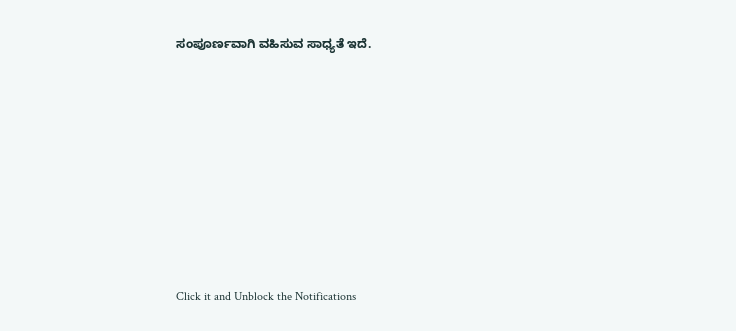ಸಂಪೂರ್ಣವಾಗಿ ವಹಿಸುವ ಸಾಧ್ಯತೆ ಇದೆ.












Click it and Unblock the Notifications